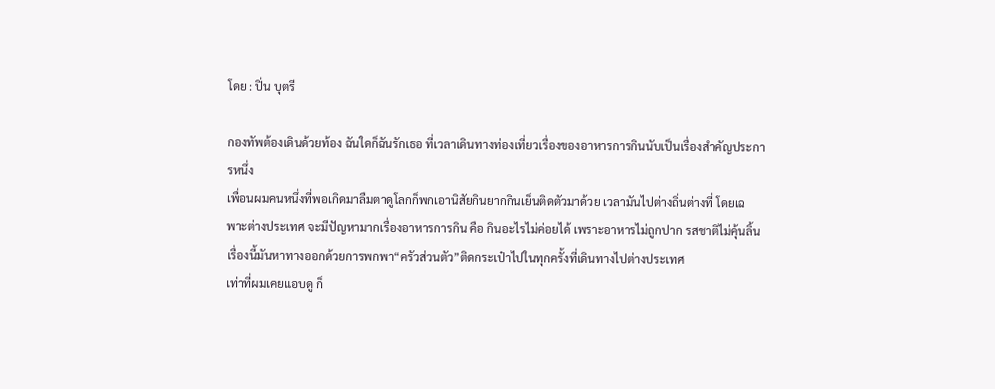โดย : ปิ่น บุตรี

กองทัพต้องเดินด้วยท้อง ฉันใดก็ฉันรักเธอ ที่เวลาเดินทางท่องเที่ยวเรื่องของอาหารการกินนับเป็นเรื่องสำคัญประการหนึ่ง
เพื่อนผมคนหนึ่งที่พอเกิดมาลืมตาดูโลกก็พกเอานิสัยกินยากกินเย็นติดตัวมาด้วย เวลามันไปต่างถิ่นต่างที่ โดยเฉพาะต่างประเทศ จะมีปัญหามากเรื่องอาหารการกิน คือ กินอะไรไม่ค่อยได้ เพราะอาหารไม่ถูกปาก รสชาติไม่คุ้นลิ้น
เรื่องนี้มันหาทางออกด้วยการพกพา“ครัวส่วนตัว”ติดกระเป๋าไปในทุกครั้งที่เดินทางไปต่างประเทศ
เท่าที่ผมเคยแอบดู ก็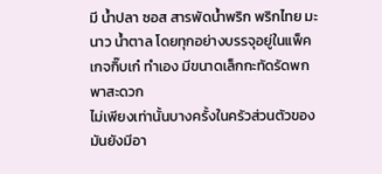มี น้ำปลา ซอส สารพัดน้ำพริก พริกไทย มะนาว น้ำตาล โดยทุกอย่างบรรจุอยู่ในแพ็คเกจกิ๊บเก๋ ทำเอง มีขนาดเล็กกะทัดรัดพกพาสะดวก
ไม่เพียงเท่านั้นบางครั้งในครัวส่วนตัวของมันยังมีอา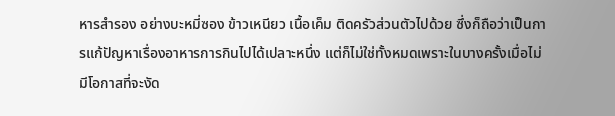หารสำรอง อย่างบะหมี่ซอง ข้าวเหนียว เนื้อเค็ม ติดครัวส่วนตัวไปด้วย ซึ่งก็ถือว่าเป็นการแก้ปัญหาเรื่องอาหารการกินไปได้เปลาะหนึ่ง แต่ก็ไม่ใช่ทั้งหมดเพราะในบางครั้งเมื่อไม่มีโอกาสที่จะงัด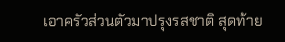เอาครัวส่วนตัวมาปรุงรสชาติ สุดท้าย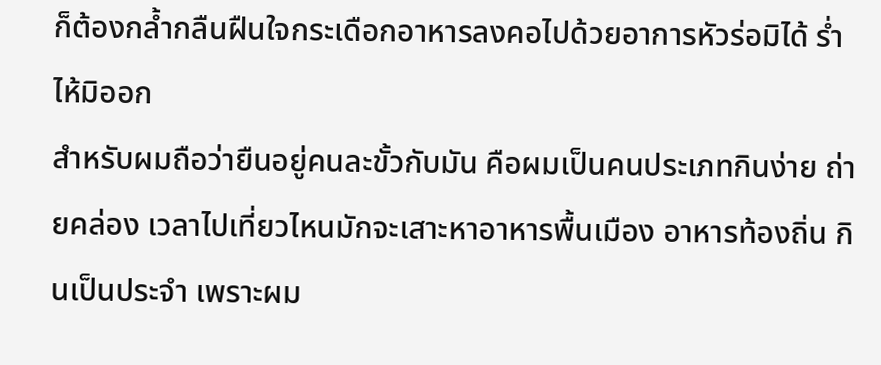ก็ต้องกล้ำกลืนฝืนใจกระเดือกอาหารลงคอไปด้วยอาการหัวร่อมิได้ ร่ำไห้มิออก
สำหรับผมถือว่ายืนอยู่คนละขั้วกับมัน คือผมเป็นคนประเภทกินง่าย ถ่ายคล่อง เวลาไปเที่ยวไหนมักจะเสาะหาอาหารพื้นเมือง อาหารท้องถิ่น กินเป็นประจำ เพราะผม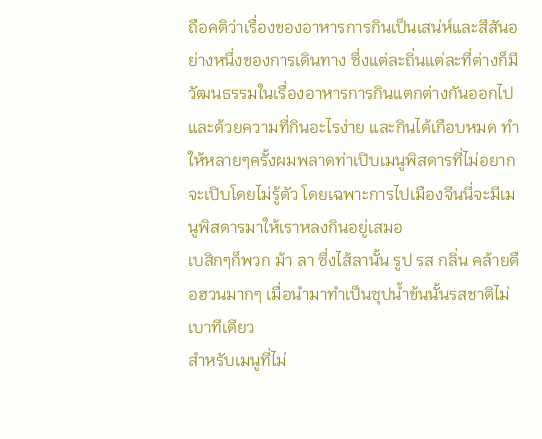ถือคติว่าเรื่องของอาหารการกินเป็นเสน่ห์และสีสันอย่างหนึ่งของการเดินทาง ซึ่งแต่ละถิ่นแต่ละที่ต่างก็มีวัฒนธรรมในเรื่องอาหารการกินแตกต่างกันออกไป
และด้วยความที่กินอะไรง่าย และกินได้เกือบหมด ทำให้หลายๆครั้งผมพลาดท่าเปิบเมนูพิสดารที่ไม่อยากจะเปิบโดยไม่รู้ตัว โดยเฉพาะการไปเมืองจีนนี่จะมีเมนูพิสดารมาให้เราหลงกินอยู่เสมอ
เบสิกๆก็พวก ม้า ลา ซึ่งไส้ลานั้น รูป รส กลิ่น คล้ายตือฮวนมากๆ เมื่อนำมาทำเป็นซุปน้ำข้นนั้นรสชาติไม่เบาทีเดียว
สำหรับเมนูที่ไม่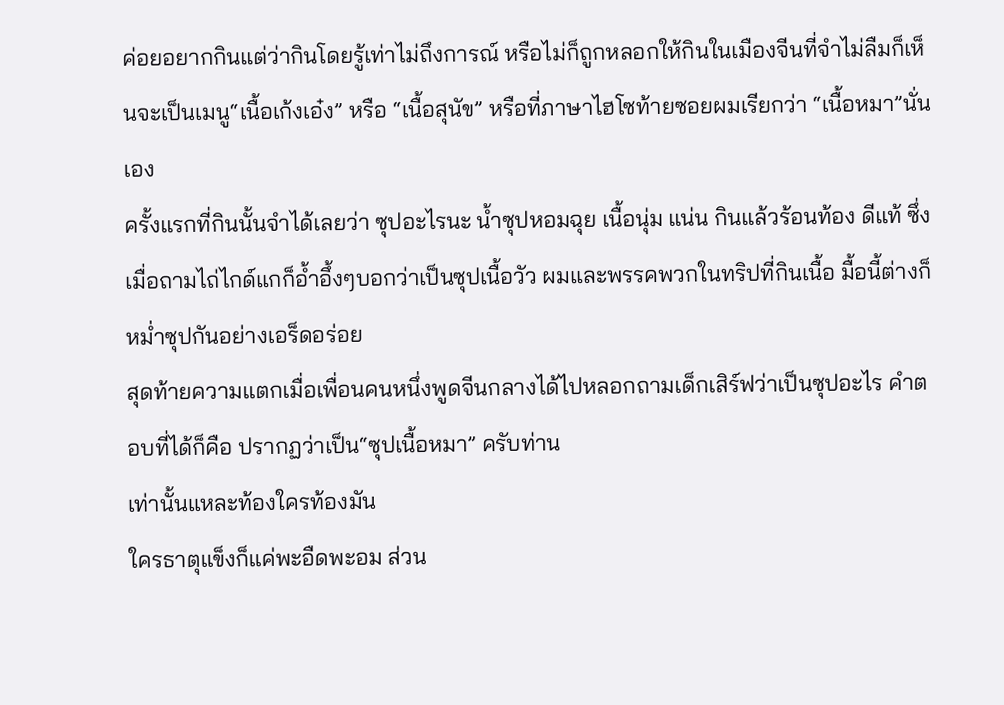ค่อยอยากกินแต่ว่ากินโดยรู้เท่าไม่ถึงการณ์ หรือไม่ก็ถูกหลอกให้กินในเมืองจีนที่จำไม่ลืมก็เห็นจะเป็นเมนู“เนื้อเก้งเอ๋ง” หรือ “เนื้อสุนัข” หรือที่ภาษาไฮโซท้ายซอยผมเรียกว่า “เนื้อหมา”นั่นเอง
ครั้งแรกที่กินนั้นจำได้เลยว่า ซุปอะไรนะ น้ำซุปหอมฉุย เนื้อนุ่ม แน่น กินแล้วร้อนท้อง ดีแท้ ซึ่งเมื่อถามไถ่ไกด์แกก็อ้ำอึ้งๆบอกว่าเป็นซุปเนื้อวัว ผมและพรรคพวกในทริปที่กินเนื้อ มื้อนี้ต่างก็หม่ำซุปกันอย่างเอร็ดอร่อย
สุดท้ายความแตกเมื่อเพื่อนคนหนึ่งพูดจีนกลางได้ไปหลอกถามเด็กเสิร์ฟว่าเป็นซุปอะไร คำตอบที่ได้ก็คือ ปรากฏว่าเป็น“ซุปเนื้อหมา” ครับท่าน
เท่านั้นแหละท้องใครท้องมัน
ใครธาตุแข็งก็แค่พะอืดพะอม ส่วน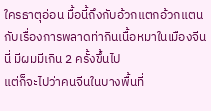ใครธาตุอ่อน มื้อนี้ถึงกับอ้วกแตกอ้วกแตน
กับเรื่องการพลาดท่ากินเนื้อหมาในเมืองจีนนี่ มีผมมีเกิน 2 ครั้งขึ้นไป
แต่ก็จะไปว่าคนจีนในบางพื้นที่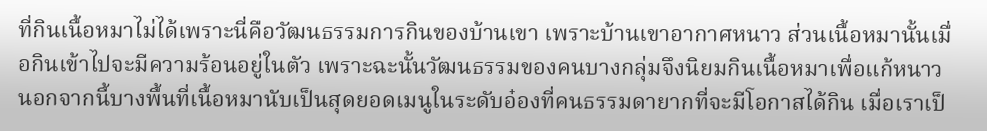ที่กินเนื้อหมาไม่ได้เพราะนี่คือวัฒนธรรมการกินของบ้านเขา เพราะบ้านเขาอากาศหนาว ส่วนเนื้อหมานั้นเมื่อกินเข้าไปจะมีความร้อนอยู่ในตัว เพราะฉะนั้นวัฒนธรรมของคนบางกลุ่มจึงนิยมกินเนื้อหมาเพื่อแก้หนาว
นอกจากนี้บางพื้นที่เนื้อหมานับเป็นสุดยอดเมนูในระดับอ๋องที่คนธรรมดายากที่จะมีโอกาสได้กิน เมื่อเราเป็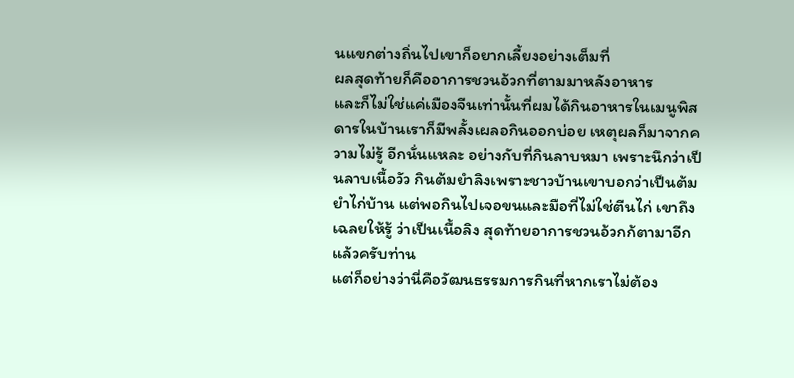นแขกต่างถิ่นไปเขาก็อยากเลี้ยงอย่างเต็มที่
ผลสุดท้ายก็คืออาการชวนอ้วกที่ตามมาหลังอาหาร
และก็ไม่ใช่แค่เมืองจีนเท่านั้นที่ผมได้กินอาหารในเมนูพิสดารในบ้านเราก็มีพลั้งเผลอกินออกบ่อย เหตุผลก็มาจากความไม่รู้ อีกนั่นแหละ อย่างกับที่กินลาบหมา เพราะนึกว่าเป็นลาบเนื้อวัว กินต้มยำลิงเพราะชาวบ้านเขาบอกว่าเป็นต้มยำไก่บ้าน แต่พอกินไปเจอขนและมือที่ไม่ใช่ตีนไก่ เขาถึงเฉลยให้รู้ ว่าเป็นเนื้อลิง สุดท้ายอาการชวนอ้วกก้ตามาอีกแล้วครับท่าน
แต่ก็อย่างว่านี่คือวัฒนธรรมการกินที่หากเราไม่ต้อง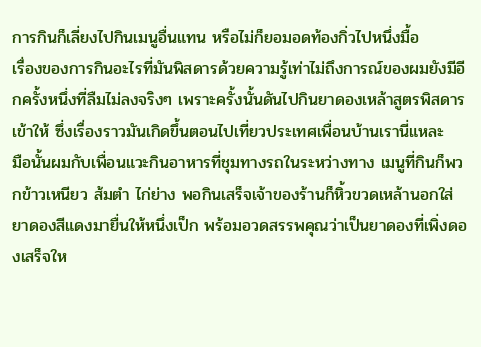การกินก็เลี่ยงไปกินเมนูอื่นแทน หรือไม่ก็ยอมอดท้องกิ่วไปหนึ่งมื้อ
เรื่องของการกินอะไรที่มันพิสดารด้วยความรู้เท่าไม่ถึงการณ์ของผมยังมีอีกครั้งหนึ่งที่ลืมไม่ลงจริงๆ เพราะครั้งนั้นดันไปกินยาดองเหล้าสูตรพิสดารเข้าให้ ซึ่งเรื่องราวมันเกิดขึ้นตอนไปเที่ยวประเทศเพื่อนบ้านเรานี่แหละ
มือนั้นผมกับเพื่อนแวะกินอาหารที่ชุมทางรถในระหว่างทาง เมนูที่กินก็พวกข้าวเหนียว ส้มตำ ไก่ย่าง พอกินเสร็จเจ้าของร้านก็หิ้วขวดเหล้านอกใส่ยาดองสีแดงมายื่นให้หนึ่งเป็ก พร้อมอวดสรรพคุณว่าเป็นยาดองที่เพิ่งดองเสร็จให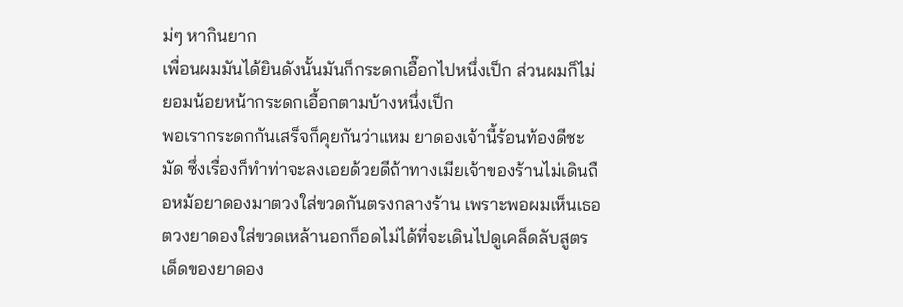ม่ๆ หากินยาก
เพื่อนผมมันได้ยินดังนั้นมันก็กระดกเอื๊อกไปหนึ่งเป็ก ส่วนผมก็ไม่ยอมน้อยหน้ากระดกเอื้อกตามบ้างหนึ่งเป็ก
พอเรากระดกกันเสร็จก็คุยกันว่าแหม ยาดองเจ้านี้ร้อนท้องดีชะมัด ซึ่งเรื่องก็ทำท่าจะลงเอยด้วยดีถ้าทางเมียเจ้าของร้านไม่เดินถือหม้อยาดองมาตวงใส่ขวดกันตรงกลางร้าน เพราะพอผมเห็นเธอตวงยาดองใส่ขวดเหล้านอกก็อดไม่ได้ที่จะเดินไปดูเคล็ดลับสูตรเด็ดของยาดอง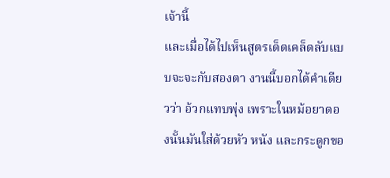เจ้านี้
และเมื่อได้ไปเห็นสูตรเด็ดเคล็ดลับแบบจะจะกับสองตา งานนี้บอกได้คำเดียวว่า อ้วกแทบพุ่ง เพราะในหม้อยาดองนั้นมันใส่ด้วยหัว หนัง และกระดูกขอ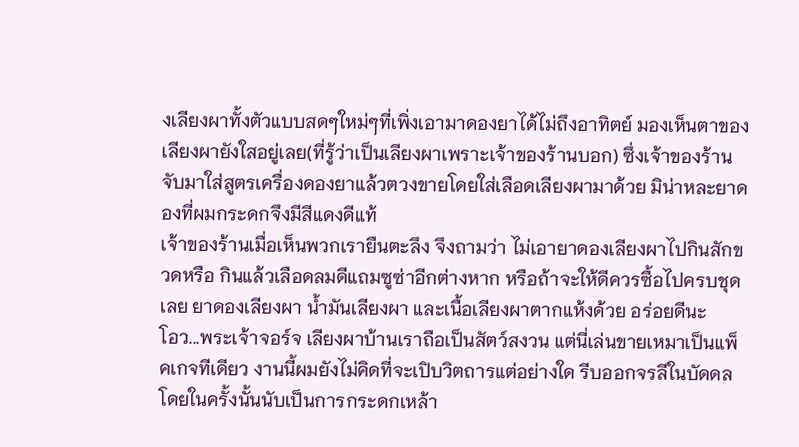งเลียงผาทั้งตัวแบบสดๆใหม่ๆที่เพิ่งเอามาดองยาได้ไม่ถึงอาทิตย์ มองเห็นตาของเลียงผายังใสอยู่เลย(ที่รู้ว่าเป็นเลียงผาเพราะเจ้าของร้านบอก) ซึ่งเจ้าของร้านจับมาใส่สูตรเครื่องดองยาแล้วตวงขายโดยใส่เลือดเลียงผามาด้วย มิน่าหละยาดองที่ผมกระดกจึงมีสีแดงดีแท้
เจ้าของร้านเมื่อเห็นพวกเรายืนตะลึง จึงถามว่า ไม่เอายาดองเลียงผาไปกินสักขวดหรือ กินแล้วเลือดลมดีแถมซูซ่าอีกต่างหาก หรือถ้าจะให้ดีควรซื้อไปครบชุดเลย ยาดองเลียงผา น้ำมันเลียงผา และเนื้อเลียงผาตากแห้งด้วย อร่อยดีนะ
โอว...พระเจ้าจอร์จ เลียงผาบ้านเราถือเป็นสัตว์สงวน แต่นี่เล่นขายเหมาเป็นแพ็คเกจทีเดียว งานนี้ผมยังไม่คิดที่จะเปิบวิตถารแต่อย่างใด รีบออกจรลีในบัดดล โดยในครั้งนั้นนับเป็นการกระดกเหล้า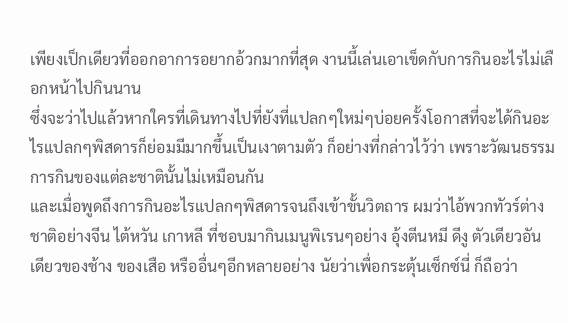เพียงเป็กเดียวที่ออกอาการอยากอ้วกมากที่สุด งานนี้เล่นเอาเข็ดกับการกินอะไรไม่เลือกหน้าไปกินนาน
ซึ่งจะว่าไปแล้วหากใครที่เดินทางไปที่ยังที่แปลกๆใหม่ๆบ่อยครั้งโอกาสที่จะได้กินอะไรแปลกๆพิสดารก็ย่อมมีมากขึ้นเป็นเงาตามตัว ก็อย่างที่กล่าวไว้ว่า เพราะวัฒนธรรมการกินของแต่ละชาตินั้นไม่เหมือนกัน
และเมื่อพูดถึงการกินอะไรแปลกๆพิสดารจนถึงเข้าขั้นวิตถาร ผมว่าไอ้พวกทัวร์ต่างชาติอย่างจีน ไต้หวัน เกาหลี ที่ชอบมากินเมนูพิเรนๆอย่าง อุ้งตีนหมี ดีงู ตัวเดียวอันเดียวของช้าง ของเสือ หรืออื่นๆอีกหลายอย่าง นัยว่าเพื่อกระตุ้นเซ็กซ์นี่ ก็ถือว่า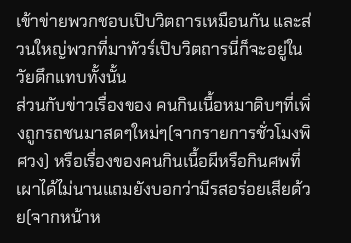เข้าข่ายพวกชอบเปิบวิตถารเหมือนกัน และส่วนใหญ่พวกที่มาทัวร์เปิบวิตถารนี่ก็จะอยู่ในวัยดึกแทบทั้งนั้น
ส่วนกับข่าวเรื่องของ คนกินเนื้อหมาดิบๆที่เพิ่งถูกรถชนมาสดๆใหม่ๆ(จากรายการชั่วโมงพิศวง) หรือเรื่องของคนกินเนื้อผีหรือกินศพที่เผาได้ไม่นานแถมยังบอกว่ามีรสอร่อยเสียด้วย(จากหน้าห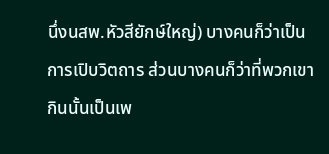นึ่งนสพ.หัวสียักษ์ใหญ่) บางคนก็ว่าเป็นการเปิบวิตถาร ส่วนบางคนก็ว่าที่พวกเขากินนั้นเป็นเพ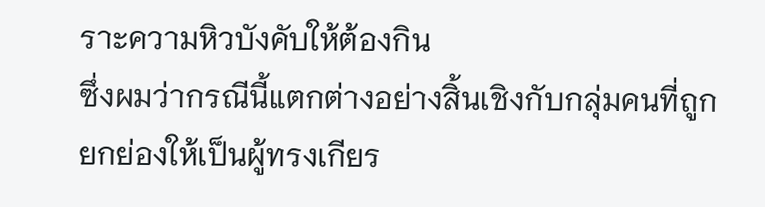ราะความหิวบังคับให้ต้องกิน
ซึ่งผมว่ากรณีนี้แตกต่างอย่างสิ้นเชิงกับกลุ่มคนที่ถูกยกย่องให้เป็นผู้ทรงเกียร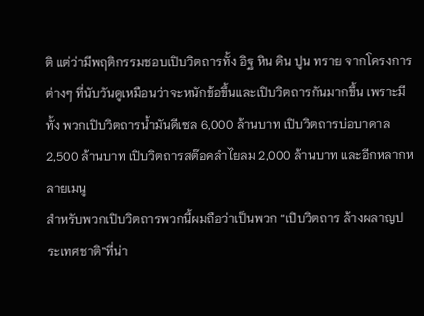ติ แต่ว่ามีพฤติกรรมชอบเปิบวิตถารทั้ง อิฐ หิน ดิน ปูน ทราย จากโครงการต่างๆ ที่นับวันดูเหมือนว่าจะหนักข้อขึ้นและเปิบวิตถารกันมากขึ้น เพราะมีทั้ง พวกเปิบวิตถารน้ำมันดีเซล 6,000 ล้านบาท เปิบวิตถารบ่อบาดาล 2,500 ล้านบาท เปิบวิตถารสต๊อคลำไยลม 2,000 ล้านบาท และอีกหลากหลายเมนู
สำหรับพวกเปิบวิตถารพวกนี้ผมถือว่าเป็นพวก “เปิบวิตถาร ล้างผลาญประเทศชาติ”ที่น่า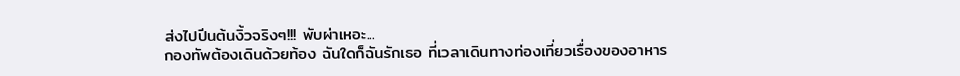ส่งไปปีนต้นงิ้วจริงๆ!!! พับผ่าเหอะ...
กองทัพต้องเดินด้วยท้อง ฉันใดก็ฉันรักเธอ ที่เวลาเดินทางท่องเที่ยวเรื่องของอาหาร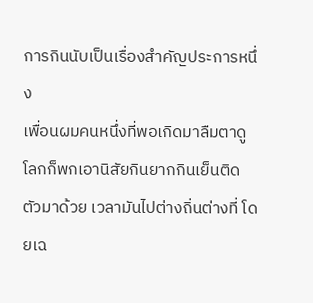การกินนับเป็นเรื่องสำคัญประการหนึ่ง
เพื่อนผมคนหนึ่งที่พอเกิดมาลืมตาดูโลกก็พกเอานิสัยกินยากกินเย็นติดตัวมาด้วย เวลามันไปต่างถิ่นต่างที่ โดยเฉ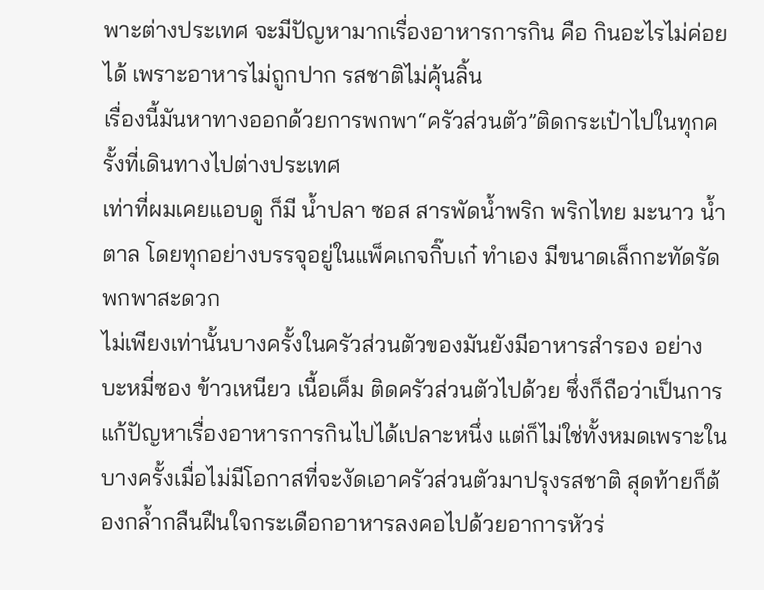พาะต่างประเทศ จะมีปัญหามากเรื่องอาหารการกิน คือ กินอะไรไม่ค่อยได้ เพราะอาหารไม่ถูกปาก รสชาติไม่คุ้นลิ้น
เรื่องนี้มันหาทางออกด้วยการพกพา“ครัวส่วนตัว”ติดกระเป๋าไปในทุกครั้งที่เดินทางไปต่างประเทศ
เท่าที่ผมเคยแอบดู ก็มี น้ำปลา ซอส สารพัดน้ำพริก พริกไทย มะนาว น้ำตาล โดยทุกอย่างบรรจุอยู่ในแพ็คเกจกิ๊บเก๋ ทำเอง มีขนาดเล็กกะทัดรัดพกพาสะดวก
ไม่เพียงเท่านั้นบางครั้งในครัวส่วนตัวของมันยังมีอาหารสำรอง อย่างบะหมี่ซอง ข้าวเหนียว เนื้อเค็ม ติดครัวส่วนตัวไปด้วย ซึ่งก็ถือว่าเป็นการแก้ปัญหาเรื่องอาหารการกินไปได้เปลาะหนึ่ง แต่ก็ไม่ใช่ทั้งหมดเพราะในบางครั้งเมื่อไม่มีโอกาสที่จะงัดเอาครัวส่วนตัวมาปรุงรสชาติ สุดท้ายก็ต้องกล้ำกลืนฝืนใจกระเดือกอาหารลงคอไปด้วยอาการหัวร่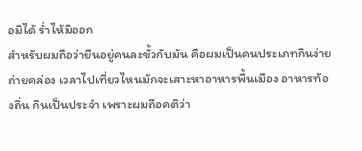อมิได้ ร่ำไห้มิออก
สำหรับผมถือว่ายืนอยู่คนละขั้วกับมัน คือผมเป็นคนประเภทกินง่าย ถ่ายคล่อง เวลาไปเที่ยวไหนมักจะเสาะหาอาหารพื้นเมือง อาหารท้องถิ่น กินเป็นประจำ เพราะผมถือคติว่า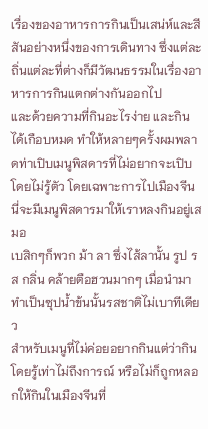เรื่องของอาหารการกินเป็นเสน่ห์และสีสันอย่างหนึ่งของการเดินทาง ซึ่งแต่ละถิ่นแต่ละที่ต่างก็มีวัฒนธรรมในเรื่องอาหารการกินแตกต่างกันออกไป
และด้วยความที่กินอะไรง่าย และกินได้เกือบหมด ทำให้หลายๆครั้งผมพลาดท่าเปิบเมนูพิสดารที่ไม่อยากจะเปิบโดยไม่รู้ตัว โดยเฉพาะการไปเมืองจีนนี่จะมีเมนูพิสดารมาให้เราหลงกินอยู่เสมอ
เบสิกๆก็พวก ม้า ลา ซึ่งไส้ลานั้น รูป รส กลิ่น คล้ายตือฮวนมากๆ เมื่อนำมาทำเป็นซุปน้ำข้นนั้นรสชาติไม่เบาทีเดียว
สำหรับเมนูที่ไม่ค่อยอยากกินแต่ว่ากินโดยรู้เท่าไม่ถึงการณ์ หรือไม่ก็ถูกหลอกให้กินในเมืองจีนที่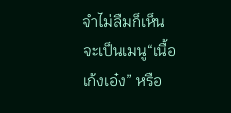จำไม่ลืมก็เห็นจะเป็นเมนู“เนื้อเก้งเอ๋ง” หรือ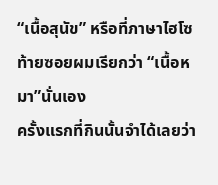“เนื้อสุนัข” หรือที่ภาษาไฮโซท้ายซอยผมเรียกว่า “เนื้อหมา”นั่นเอง
ครั้งแรกที่กินนั้นจำได้เลยว่า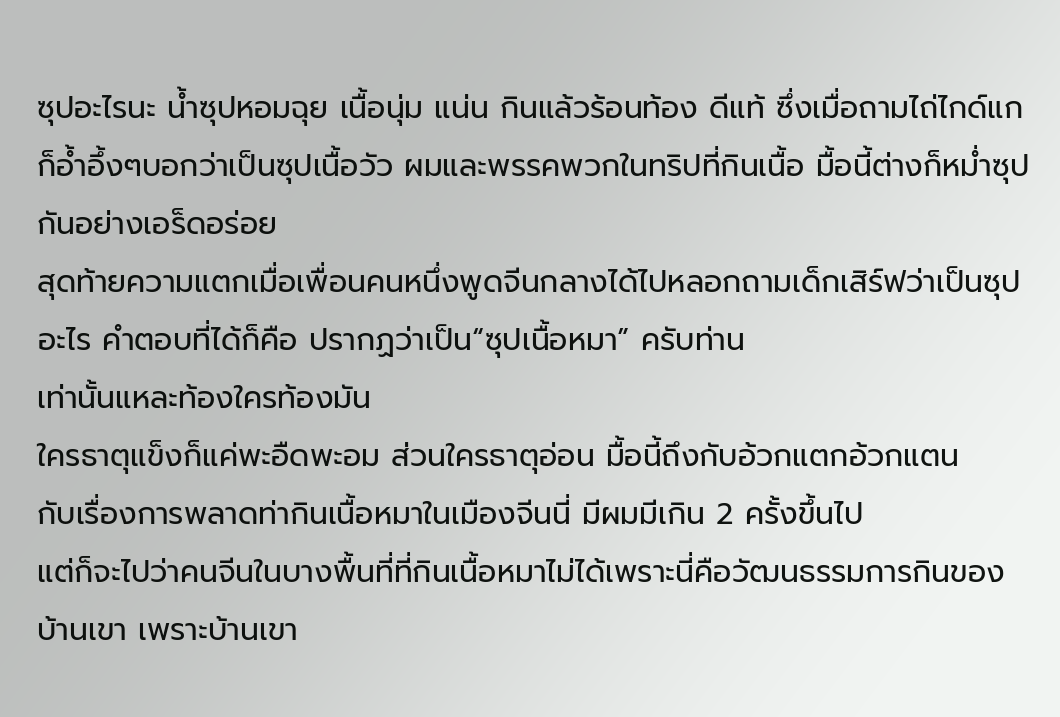ซุปอะไรนะ น้ำซุปหอมฉุย เนื้อนุ่ม แน่น กินแล้วร้อนท้อง ดีแท้ ซึ่งเมื่อถามไถ่ไกด์แกก็อ้ำอึ้งๆบอกว่าเป็นซุปเนื้อวัว ผมและพรรคพวกในทริปที่กินเนื้อ มื้อนี้ต่างก็หม่ำซุปกันอย่างเอร็ดอร่อย
สุดท้ายความแตกเมื่อเพื่อนคนหนึ่งพูดจีนกลางได้ไปหลอกถามเด็กเสิร์ฟว่าเป็นซุปอะไร คำตอบที่ได้ก็คือ ปรากฏว่าเป็น“ซุปเนื้อหมา” ครับท่าน
เท่านั้นแหละท้องใครท้องมัน
ใครธาตุแข็งก็แค่พะอืดพะอม ส่วนใครธาตุอ่อน มื้อนี้ถึงกับอ้วกแตกอ้วกแตน
กับเรื่องการพลาดท่ากินเนื้อหมาในเมืองจีนนี่ มีผมมีเกิน 2 ครั้งขึ้นไป
แต่ก็จะไปว่าคนจีนในบางพื้นที่ที่กินเนื้อหมาไม่ได้เพราะนี่คือวัฒนธรรมการกินของบ้านเขา เพราะบ้านเขา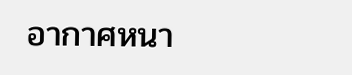อากาศหนา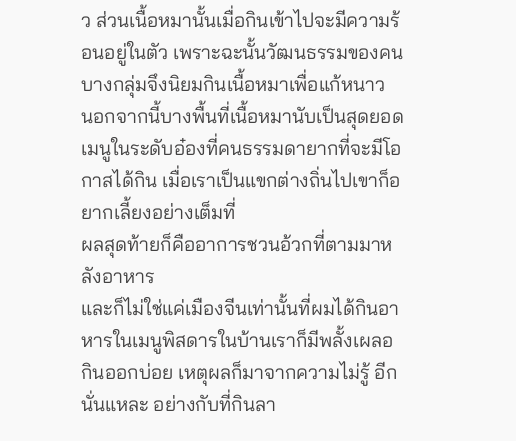ว ส่วนเนื้อหมานั้นเมื่อกินเข้าไปจะมีความร้อนอยู่ในตัว เพราะฉะนั้นวัฒนธรรมของคนบางกลุ่มจึงนิยมกินเนื้อหมาเพื่อแก้หนาว
นอกจากนี้บางพื้นที่เนื้อหมานับเป็นสุดยอดเมนูในระดับอ๋องที่คนธรรมดายากที่จะมีโอกาสได้กิน เมื่อเราเป็นแขกต่างถิ่นไปเขาก็อยากเลี้ยงอย่างเต็มที่
ผลสุดท้ายก็คืออาการชวนอ้วกที่ตามมาหลังอาหาร
และก็ไม่ใช่แค่เมืองจีนเท่านั้นที่ผมได้กินอาหารในเมนูพิสดารในบ้านเราก็มีพลั้งเผลอกินออกบ่อย เหตุผลก็มาจากความไม่รู้ อีกนั่นแหละ อย่างกับที่กินลา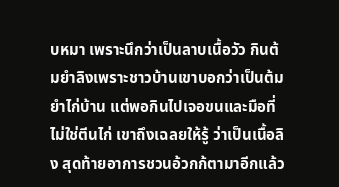บหมา เพราะนึกว่าเป็นลาบเนื้อวัว กินต้มยำลิงเพราะชาวบ้านเขาบอกว่าเป็นต้มยำไก่บ้าน แต่พอกินไปเจอขนและมือที่ไม่ใช่ตีนไก่ เขาถึงเฉลยให้รู้ ว่าเป็นเนื้อลิง สุดท้ายอาการชวนอ้วกก้ตามาอีกแล้ว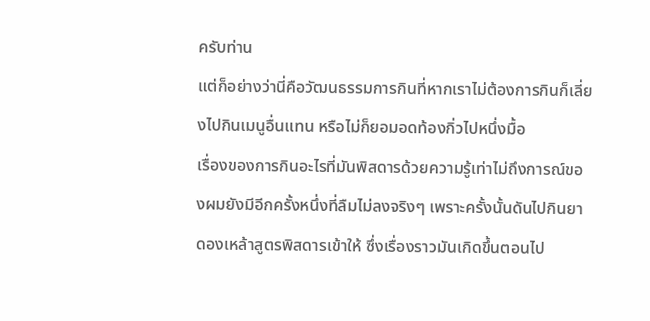ครับท่าน
แต่ก็อย่างว่านี่คือวัฒนธรรมการกินที่หากเราไม่ต้องการกินก็เลี่ยงไปกินเมนูอื่นแทน หรือไม่ก็ยอมอดท้องกิ่วไปหนึ่งมื้อ
เรื่องของการกินอะไรที่มันพิสดารด้วยความรู้เท่าไม่ถึงการณ์ของผมยังมีอีกครั้งหนึ่งที่ลืมไม่ลงจริงๆ เพราะครั้งนั้นดันไปกินยาดองเหล้าสูตรพิสดารเข้าให้ ซึ่งเรื่องราวมันเกิดขึ้นตอนไป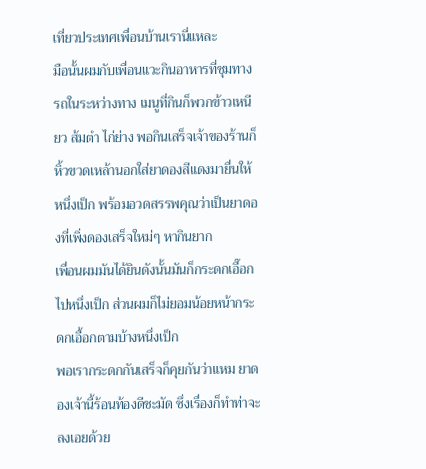เที่ยวประเทศเพื่อนบ้านเรานี่แหละ
มือนั้นผมกับเพื่อนแวะกินอาหารที่ชุมทางรถในระหว่างทาง เมนูที่กินก็พวกข้าวเหนียว ส้มตำ ไก่ย่าง พอกินเสร็จเจ้าของร้านก็หิ้วขวดเหล้านอกใส่ยาดองสีแดงมายื่นให้หนึ่งเป็ก พร้อมอวดสรรพคุณว่าเป็นยาดองที่เพิ่งดองเสร็จใหม่ๆ หากินยาก
เพื่อนผมมันได้ยินดังนั้นมันก็กระดกเอื๊อกไปหนึ่งเป็ก ส่วนผมก็ไม่ยอมน้อยหน้ากระดกเอื้อกตามบ้างหนึ่งเป็ก
พอเรากระดกกันเสร็จก็คุยกันว่าแหม ยาดองเจ้านี้ร้อนท้องดีชะมัด ซึ่งเรื่องก็ทำท่าจะลงเอยด้วย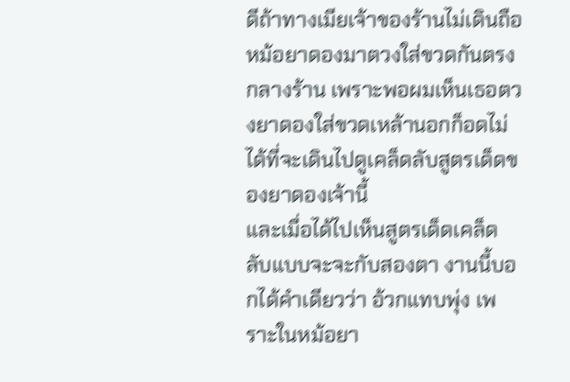ดีถ้าทางเมียเจ้าของร้านไม่เดินถือหม้อยาดองมาตวงใส่ขวดกันตรงกลางร้าน เพราะพอผมเห็นเธอตวงยาดองใส่ขวดเหล้านอกก็อดไม่ได้ที่จะเดินไปดูเคล็ดลับสูตรเด็ดของยาดองเจ้านี้
และเมื่อได้ไปเห็นสูตรเด็ดเคล็ดลับแบบจะจะกับสองตา งานนี้บอกได้คำเดียวว่า อ้วกแทบพุ่ง เพราะในหม้อยา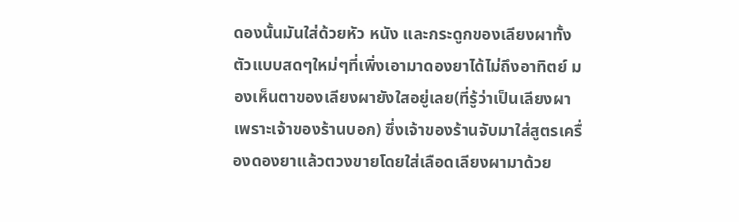ดองนั้นมันใส่ด้วยหัว หนัง และกระดูกของเลียงผาทั้งตัวแบบสดๆใหม่ๆที่เพิ่งเอามาดองยาได้ไม่ถึงอาทิตย์ มองเห็นตาของเลียงผายังใสอยู่เลย(ที่รู้ว่าเป็นเลียงผาเพราะเจ้าของร้านบอก) ซึ่งเจ้าของร้านจับมาใส่สูตรเครื่องดองยาแล้วตวงขายโดยใส่เลือดเลียงผามาด้วย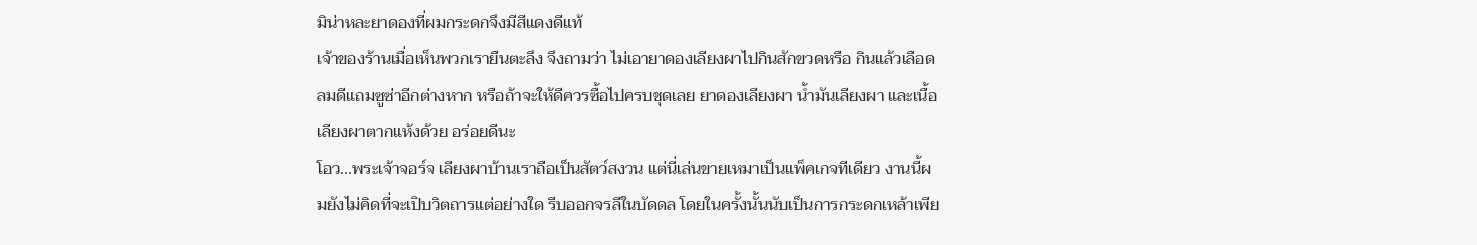มิน่าหละยาดองที่ผมกระดกจึงมีสีแดงดีแท้
เจ้าของร้านเมื่อเห็นพวกเรายืนตะลึง จึงถามว่า ไม่เอายาดองเลียงผาไปกินสักขวดหรือ กินแล้วเลือดลมดีแถมซูซ่าอีกต่างหาก หรือถ้าจะให้ดีควรซื้อไปครบชุดเลย ยาดองเลียงผา น้ำมันเลียงผา และเนื้อเลียงผาตากแห้งด้วย อร่อยดีนะ
โอว...พระเจ้าจอร์จ เลียงผาบ้านเราถือเป็นสัตว์สงวน แต่นี่เล่นขายเหมาเป็นแพ็คเกจทีเดียว งานนี้ผมยังไม่คิดที่จะเปิบวิตถารแต่อย่างใด รีบออกจรลีในบัดดล โดยในครั้งนั้นนับเป็นการกระดกเหล้าเพีย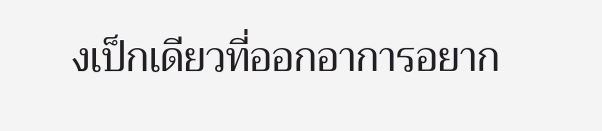งเป็กเดียวที่ออกอาการอยาก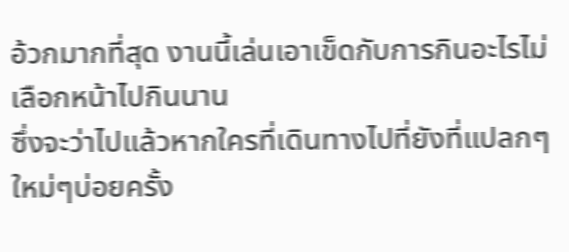อ้วกมากที่สุด งานนี้เล่นเอาเข็ดกับการกินอะไรไม่เลือกหน้าไปกินนาน
ซึ่งจะว่าไปแล้วหากใครที่เดินทางไปที่ยังที่แปลกๆใหม่ๆบ่อยครั้ง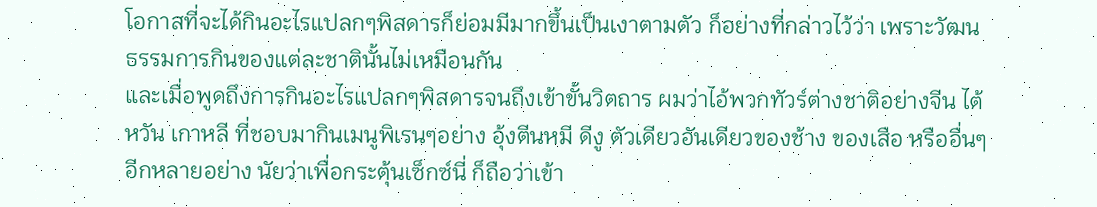โอกาสที่จะได้กินอะไรแปลกๆพิสดารก็ย่อมมีมากขึ้นเป็นเงาตามตัว ก็อย่างที่กล่าวไว้ว่า เพราะวัฒนธรรมการกินของแต่ละชาตินั้นไม่เหมือนกัน
และเมื่อพูดถึงการกินอะไรแปลกๆพิสดารจนถึงเข้าขั้นวิตถาร ผมว่าไอ้พวกทัวร์ต่างชาติอย่างจีน ไต้หวัน เกาหลี ที่ชอบมากินเมนูพิเรนๆอย่าง อุ้งตีนหมี ดีงู ตัวเดียวอันเดียวของช้าง ของเสือ หรืออื่นๆอีกหลายอย่าง นัยว่าเพื่อกระตุ้นเซ็กซ์นี่ ก็ถือว่าเข้า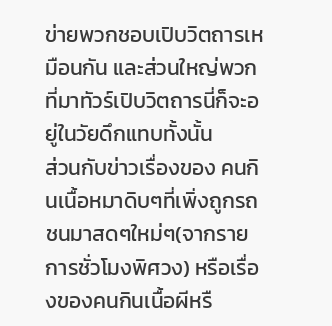ข่ายพวกชอบเปิบวิตถารเหมือนกัน และส่วนใหญ่พวกที่มาทัวร์เปิบวิตถารนี่ก็จะอยู่ในวัยดึกแทบทั้งนั้น
ส่วนกับข่าวเรื่องของ คนกินเนื้อหมาดิบๆที่เพิ่งถูกรถชนมาสดๆใหม่ๆ(จากรายการชั่วโมงพิศวง) หรือเรื่องของคนกินเนื้อผีหรื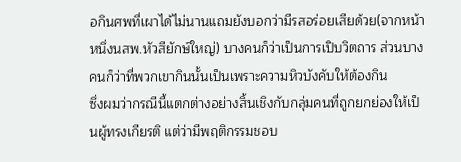อกินศพที่เผาได้ไม่นานแถมยังบอกว่ามีรสอร่อยเสียด้วย(จากหน้าหนึ่งนสพ.หัวสียักษ์ใหญ่) บางคนก็ว่าเป็นการเปิบวิตถาร ส่วนบางคนก็ว่าที่พวกเขากินนั้นเป็นเพราะความหิวบังคับให้ต้องกิน
ซึ่งผมว่ากรณีนี้แตกต่างอย่างสิ้นเชิงกับกลุ่มคนที่ถูกยกย่องให้เป็นผู้ทรงเกียรติ แต่ว่ามีพฤติกรรมชอบ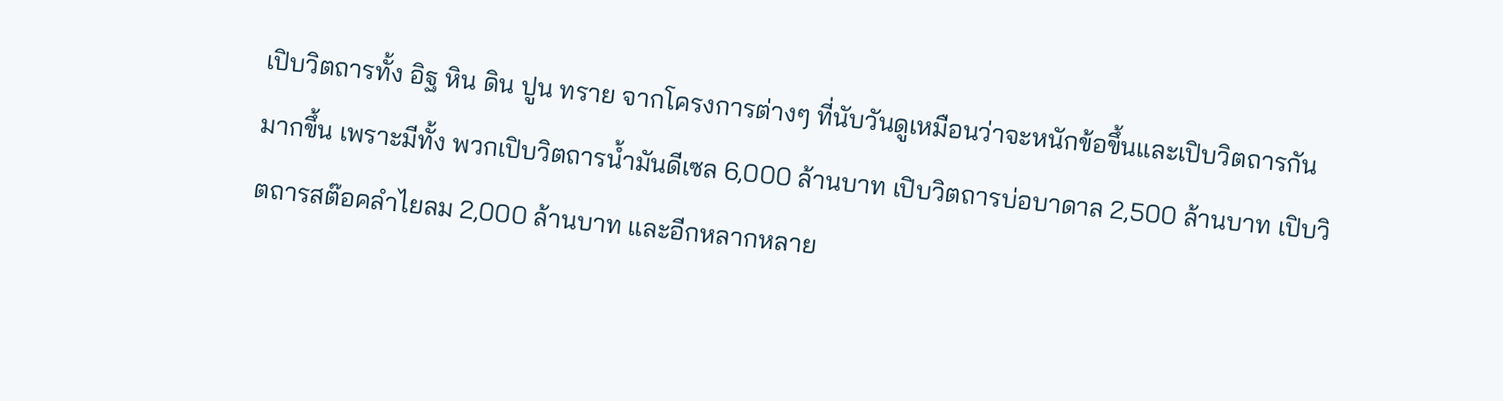เปิบวิตถารทั้ง อิฐ หิน ดิน ปูน ทราย จากโครงการต่างๆ ที่นับวันดูเหมือนว่าจะหนักข้อขึ้นและเปิบวิตถารกันมากขึ้น เพราะมีทั้ง พวกเปิบวิตถารน้ำมันดีเซล 6,000 ล้านบาท เปิบวิตถารบ่อบาดาล 2,500 ล้านบาท เปิบวิตถารสต๊อคลำไยลม 2,000 ล้านบาท และอีกหลากหลาย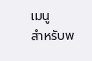เมนู
สำหรับพ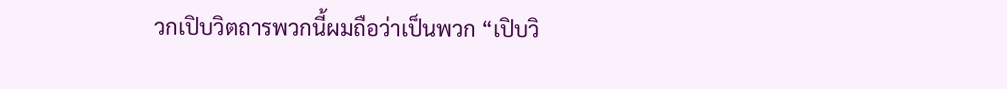วกเปิบวิตถารพวกนี้ผมถือว่าเป็นพวก “เปิบวิ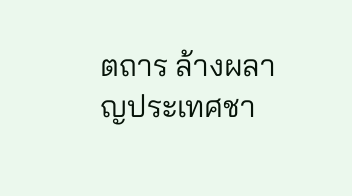ตถาร ล้างผลาญประเทศชา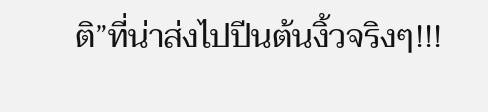ติ”ที่น่าส่งไปปีนต้นงิ้วจริงๆ!!!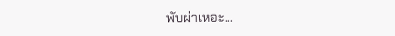พับผ่าเหอะ...